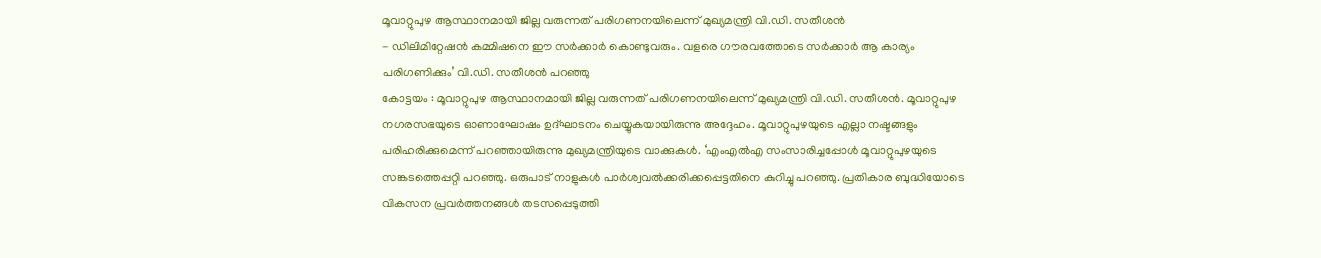മൂവാറ്റുപുഴ ആസ്ഥാനമായി ജില്ല വരുന്നത് പരിഗണനയിലെന്ന് മുഖ്യമന്ത്രി വി.ഡി. സതീശൻ
- ഡിലിമിറ്റേഷൻ കമ്മിഷനെ ഈ സർക്കാർ കൊണ്ടുവരും. വളരെ ഗൗരവത്തോടെ സർക്കാർ ആ കാര്യം പരിഗണിക്കും’ വി.ഡി. സതീശൻ പറഞ്ഞു
കോട്ടയം : മൂവാറ്റുപുഴ ആസ്ഥാനമായി ജില്ല വരുന്നത് പരിഗണനയിലെന്ന് മുഖ്യമന്ത്രി വി.ഡി. സതീശൻ. മൂവാറ്റുപുഴ നഗരസഭയുടെ ഓണാഘോഷം ഉദ്ഘാടനം ചെയ്യുകയായിരുന്നു അദ്ദേഹം. മൂവാറ്റുപുഴയുടെ എല്ലാ നഷ്ടങ്ങളും പരിഹരിക്കുമെന്ന് പറഞ്ഞായിരുന്നു മുഖ്യമന്ത്രിയുടെ വാക്കുകൾ. ‘എംഎൽഎ സംസാരിച്ചപ്പോൾ മൂവാറ്റുപുഴയുടെ സങ്കടത്തെപ്പറ്റി പറഞ്ഞു. ഒരുപാട് നാളുകൾ പാർശ്വവൽക്കരിക്കപ്പെട്ടതിനെ കുറിച്ചു പറഞ്ഞു. പ്രതികാര ബുദ്ധിയോടെ വികസന പ്രവർത്തനങ്ങൾ തടസപ്പെടുത്തി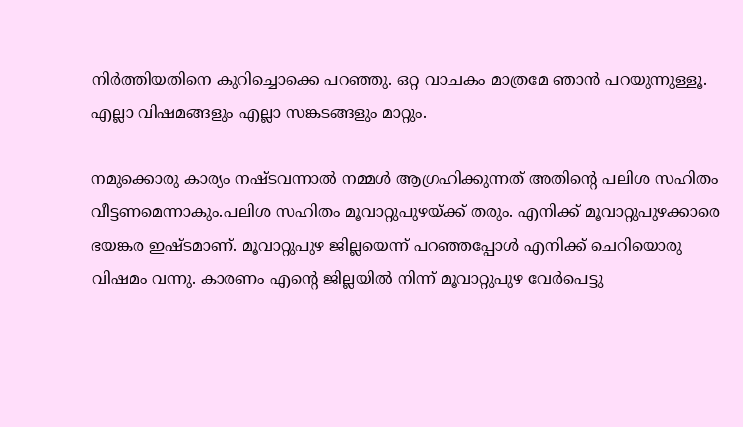നിർത്തിയതിനെ കുറിച്ചൊക്കെ പറഞ്ഞു. ഒറ്റ വാചകം മാത്രമേ ഞാൻ പറയുന്നുള്ളൂ. എല്ലാ വിഷമങ്ങളും എല്ലാ സങ്കടങ്ങളും മാറ്റും.

നമുക്കൊരു കാര്യം നഷ്ടവന്നാൽ നമ്മൾ ആഗ്രഹിക്കുന്നത് അതിന്റെ പലിശ സഹിതം വീട്ടണമെന്നാകും.പലിശ സഹിതം മൂവാറ്റുപുഴയ്ക്ക് തരും. എനിക്ക് മൂവാറ്റുപുഴക്കാരെ ഭയങ്കര ഇഷ്ടമാണ്. മൂവാറ്റുപുഴ ജില്ലയെന്ന് പറഞ്ഞപ്പോൾ എനിക്ക് ചെറിയൊരു വിഷമം വന്നു. കാരണം എന്റെ ജില്ലയിൽ നിന്ന് മൂവാറ്റുപുഴ വേർപെട്ടു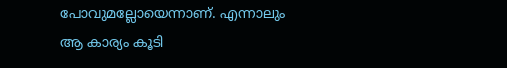പോവുമല്ലോയെന്നാണ്. എന്നാലും ആ കാര്യം കൂടി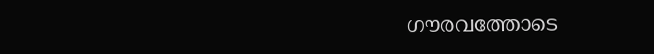ഗൗരവത്തോടെ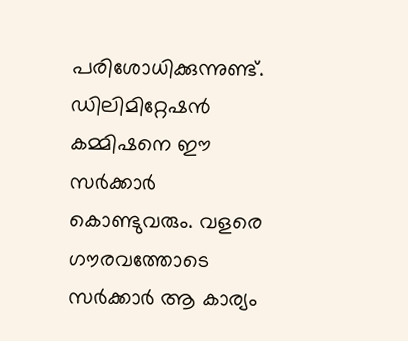പരിശോധിക്കുന്നുണ്ട്. ഡിലിമിറ്റേഷൻ കമ്മിഷനെ ഈ സർക്കാർ കൊണ്ടുവരും. വളരെ ഗൗരവത്തോടെ സർക്കാർ ആ കാര്യം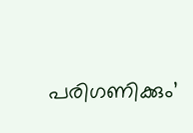പരിഗണിക്കും’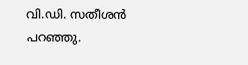വി.ഡി. സതീശൻ പറഞ്ഞു.